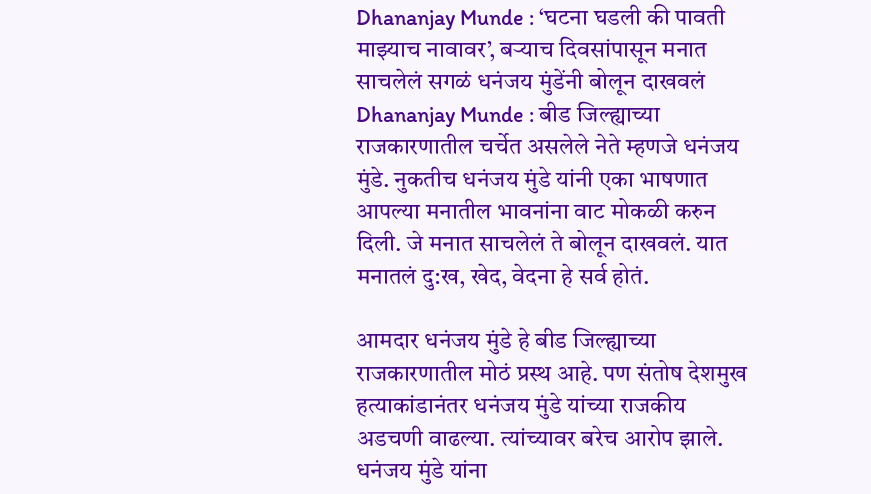Dhananjay Munde : ‘घटना घडली की पावती माझ्याच नावावर’, बऱ्याच दिवसांपासून मनात साचलेलं सगळं धनंजय मुंडेंनी बोलून दाखवलं
Dhananjay Munde : बीड जिल्ह्याच्या राजकारणातील चर्चेत असलेले नेते म्हणजे धनंजय मुंडे. नुकतीच धनंजय मुंडे यांनी एका भाषणात आपल्या मनातील भावनांना वाट मोकळी करुन दिली. जे मनात साचलेलं ते बोलून दाखवलं. यात मनातलं दु:ख, खेद, वेदना हे सर्व होतं.

आमदार धनंजय मुंडे हे बीड जिल्ह्याच्या राजकारणातील मोठं प्रस्थ आहे. पण संतोष देशमुख हत्याकांडानंतर धनंजय मुंडे यांच्या राजकीय अडचणी वाढल्या. त्यांच्यावर बरेच आरोप झाले. धनंजय मुंडे यांना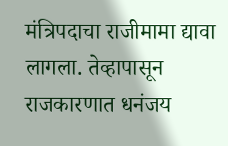मंत्रिपदाचा राजीमामा द्यावा लागला. तेव्हापासून राजकारणात धनंजय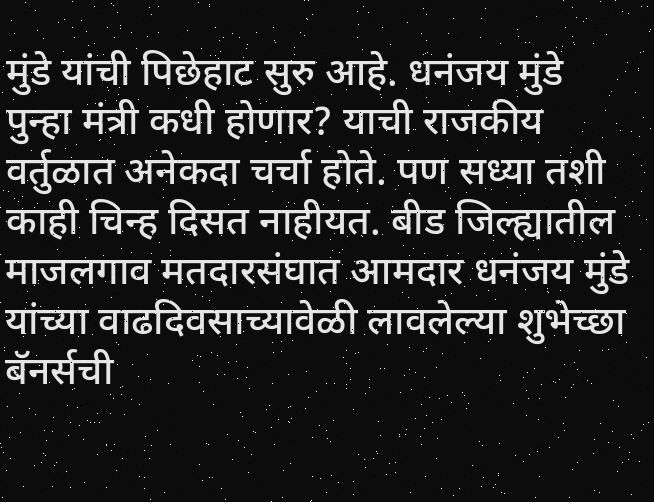मुंडे यांची पिछेहाट सुरु आहे. धनंजय मुंडे पुन्हा मंत्री कधी होणार? याची राजकीय वर्तुळात अनेकदा चर्चा होते. पण सध्या तशी काही चिन्ह दिसत नाहीयत. बीड जिल्ह्यातील माजलगाव मतदारसंघात आमदार धनंजय मुंडे यांच्या वाढदिवसाच्यावेळी लावलेल्या शुभेच्छा बॅनर्सची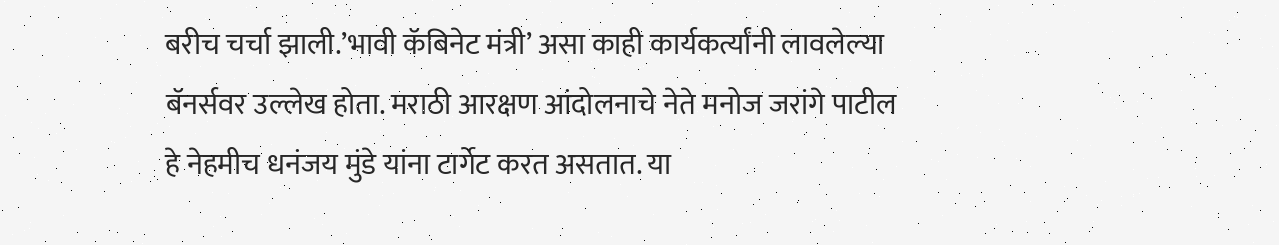बरीच चर्चा झाली.’भावी कॅबिनेट मंत्री’ असा काही कार्यकर्त्यांनी लावलेल्या बॅनर्सवर उल्लेख होता. मराठी आरक्षण आंदोलनाचे नेते मनोज जरांगे पाटील हे नेहमीच धनंजय मुंडे यांना टार्गेट करत असतात. या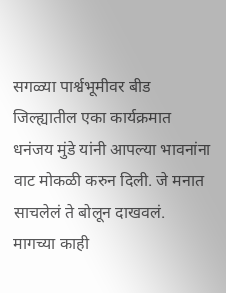सगळ्या पार्श्वभूमीवर बीड जिल्ह्यातील एका कार्यक्रमात धनंजय मुंडे यांनी आपल्या भावनांना वाट मोकळी करुन दिली. जे मनात साचलेलं ते बोलून दाखवलं.
मागच्या काही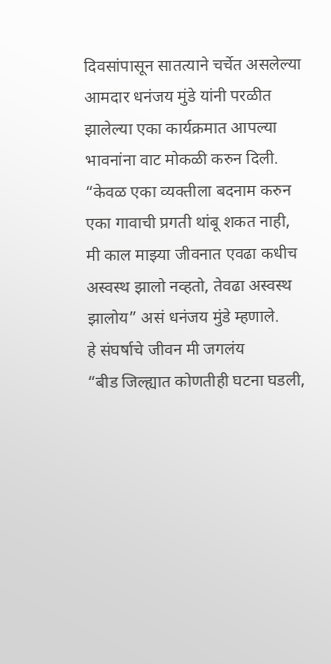दिवसांपासून सातत्याने चर्चेत असलेल्या आमदार धनंजय मुंडे यांनी परळीत झालेल्या एका कार्यक्रमात आपल्या भावनांना वाट मोकळी करुन दिली. “केवळ एका व्यक्तीला बदनाम करुन एका गावाची प्रगती थांबू शकत नाही, मी काल माझ्या जीवनात एवढा कधीच अस्वस्थ झालो नव्हतो, तेवढा अस्वस्थ झालोय” असं धनंजय मुंडे म्हणाले.
हे संघर्षाचे जीवन मी जगलंय
“बीड जिल्ह्यात कोणतीही घटना घडली,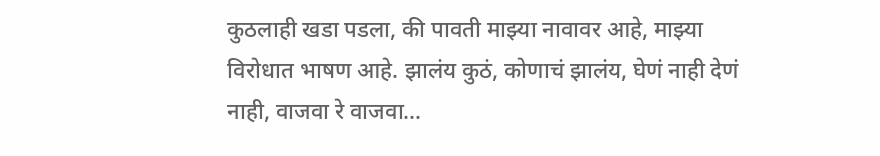कुठलाही खडा पडला, की पावती माझ्या नावावर आहे, माझ्या विरोधात भाषण आहे. झालंय कुठं, कोणाचं झालंय, घेणं नाही देणं नाही, वाजवा रे वाजवा…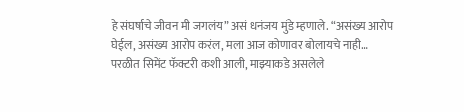हे संघर्षाचे जीवन मी जगलंय” असं धनंजय मुंडे म्हणाले. “असंख्य आरोप घेईल, असंख्य आरोप करंल, मला आज कोणावर बोलायचे नाही… परळीत सिमेंट फॅक्टरी कशी आली, माझ्याकडे असलेले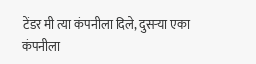टेंडर मी त्या कंपनीला दिले, दुसऱ्या एका कंपनीला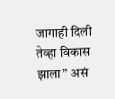जागाही दिली तेव्हा विकास झाला” असं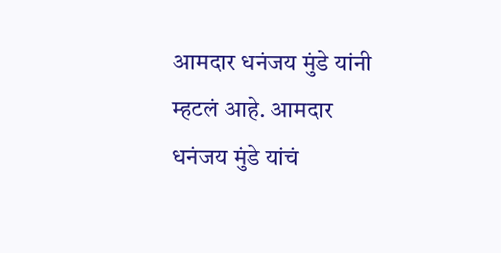आमदार धनंजय मुंडे यांनी म्हटलं आहे. आमदार धनंजय मुंडे यांचं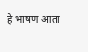हे भाषण आता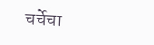चर्चेचा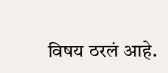विषय ठरलं आहे.